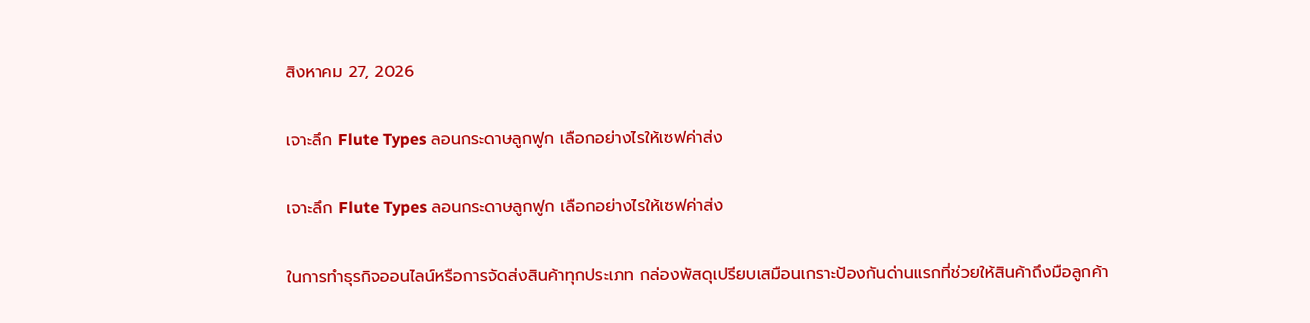สิงหาคม 27, 2026

เจาะลึก Flute Types ลอนกระดาษลูกฟูก เลือกอย่างไรให้เซฟค่าส่ง

เจาะลึก Flute Types ลอนกระดาษลูกฟูก เลือกอย่างไรให้เซฟค่าส่ง

ในการทำธุรกิจออนไลน์หรือการจัดส่งสินค้าทุกประเภท กล่องพัสดุเปรียบเสมือนเกราะป้องกันด่านแรกที่ช่วยให้สินค้าถึงมือลูกค้า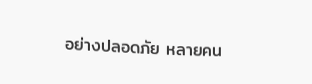อย่างปลอดภัย หลายคน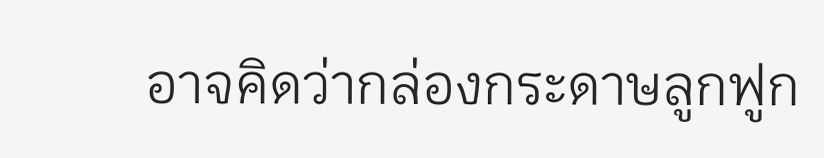อาจคิดว่ากล่องกระดาษลูกฟูก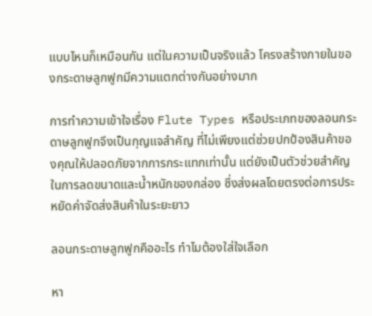แบบไหนก็เหมือนกัน แต่ในความเป็นจริงแล้ว โครงสร้างภายในของกระดาษลูกฟูกมีความแตกต่างกันอย่างมาก

การทำความเข้าใจเรื่อง Flute Types หรือประเภทของลอนกระดาษลูกฟูกจึงเป็นกุญแจสำคัญ ที่ไม่เพียงแต่ช่วยปกป้องสินค้าของคุณให้ปลอดภัยจากการกระแทกเท่านั้น แต่ยังเป็นตัวช่วยสำคัญในการลดขนาดและน้ำหนักของกล่อง ซึ่งส่งผลโดยตรงต่อการประหยัดค่าจัดส่งสินค้าในระยะยาว

ลอนกระดาษลูกฟูกคืออะไร ทำไมต้องใส่ใจเลือก

หา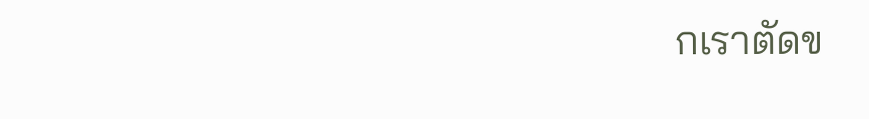กเราตัดข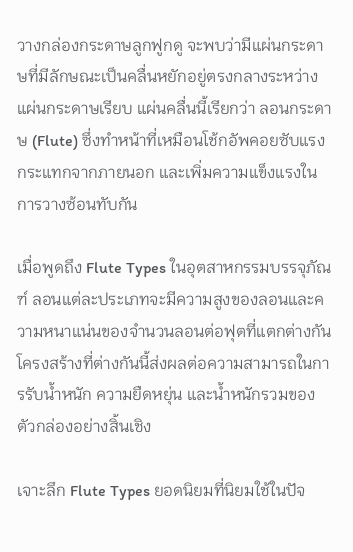วางกล่องกระดาษลูกฟูกดู จะพบว่ามีแผ่นกระดาษที่มีลักษณะเป็นคลื่นหยักอยู่ตรงกลางระหว่างแผ่นกระดาษเรียบ แผ่นคลื่นนี้เรียกว่า ลอนกระดาษ (Flute) ซึ่งทำหน้าที่เหมือนโช้กอัพคอยซับแรงกระแทกจากภายนอก และเพิ่มความแข็งแรงในการวางซ้อนทับกัน

เมื่อพูดถึง Flute Types ในอุตสาหกรรมบรรจุภัณฑ์ ลอนแต่ละประเภทจะมีความสูงของลอนและความหนาแน่นของจำนวนลอนต่อฟุตที่แตกต่างกัน โครงสร้างที่ต่างกันนี้ส่งผลต่อความสามารถในการรับน้ำหนัก ความยืดหยุ่น และน้ำหนักรวมของตัวกล่องอย่างสิ้นเชิง

เจาะลึก Flute Types ยอดนิยมที่นิยมใช้ในปัจ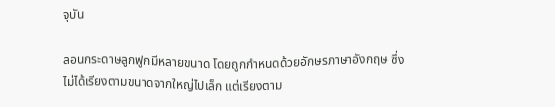จุบัน

ลอนกระดาษลูกฟูกมีหลายขนาด โดยถูกกำหนดด้วยอักษรภาษาอังกฤษ ซึ่งไม่ได้เรียงตามขนาดจากใหญ่ไปเล็ก แต่เรียงตาม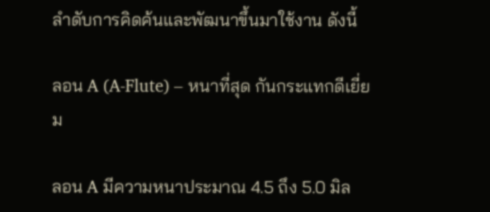ลำดับการคิดค้นและพัฒนาขึ้นมาใช้งาน ดังนี้

ลอน A (A-Flute) – หนาที่สุด กันกระแทกดีเยี่ยม

ลอน A มีความหนาประมาณ 4.5 ถึง 5.0 มิล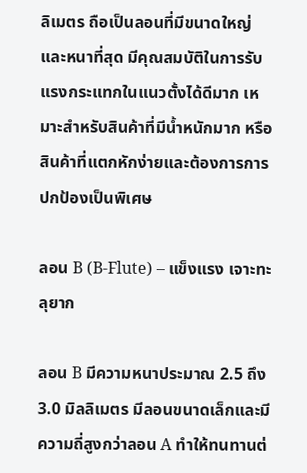ลิเมตร ถือเป็นลอนที่มีขนาดใหญ่และหนาที่สุด มีคุณสมบัติในการรับแรงกระแทกในแนวตั้งได้ดีมาก เหมาะสำหรับสินค้าที่มีน้ำหนักมาก หรือสินค้าที่แตกหักง่ายและต้องการการปกป้องเป็นพิเศษ

ลอน B (B-Flute) – แข็งแรง เจาะทะลุยาก

ลอน B มีความหนาประมาณ 2.5 ถึง 3.0 มิลลิเมตร มีลอนขนาดเล็กและมีความถี่สูงกว่าลอน A ทำให้ทนทานต่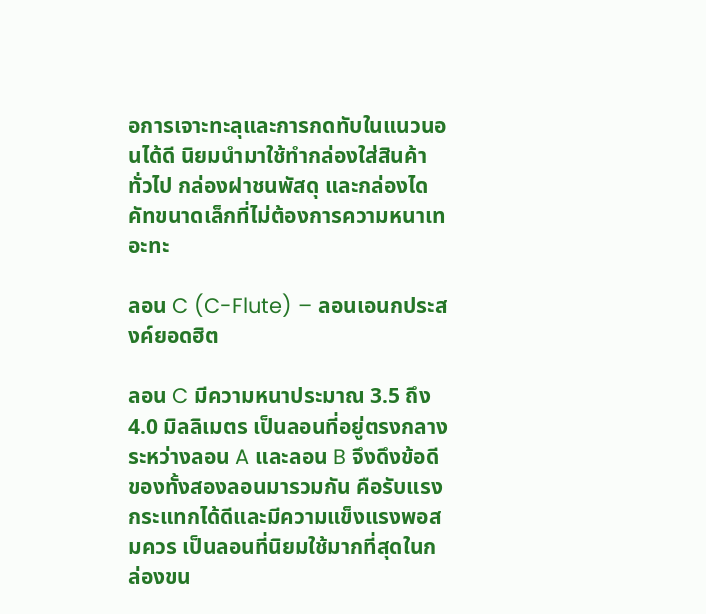อการเจาะทะลุและการกดทับในแนวนอนได้ดี นิยมนำมาใช้ทำกล่องใส่สินค้าทั่วไป กล่องฝาชนพัสดุ และกล่องไดคัทขนาดเล็กที่ไม่ต้องการความหนาเทอะทะ

ลอน C (C-Flute) – ลอนเอนกประสงค์ยอดฮิต

ลอน C มีความหนาประมาณ 3.5 ถึง 4.0 มิลลิเมตร เป็นลอนที่อยู่ตรงกลางระหว่างลอน A และลอน B จึงดึงข้อดีของทั้งสองลอนมารวมกัน คือรับแรงกระแทกได้ดีและมีความแข็งแรงพอสมควร เป็นลอนที่นิยมใช้มากที่สุดในกล่องขน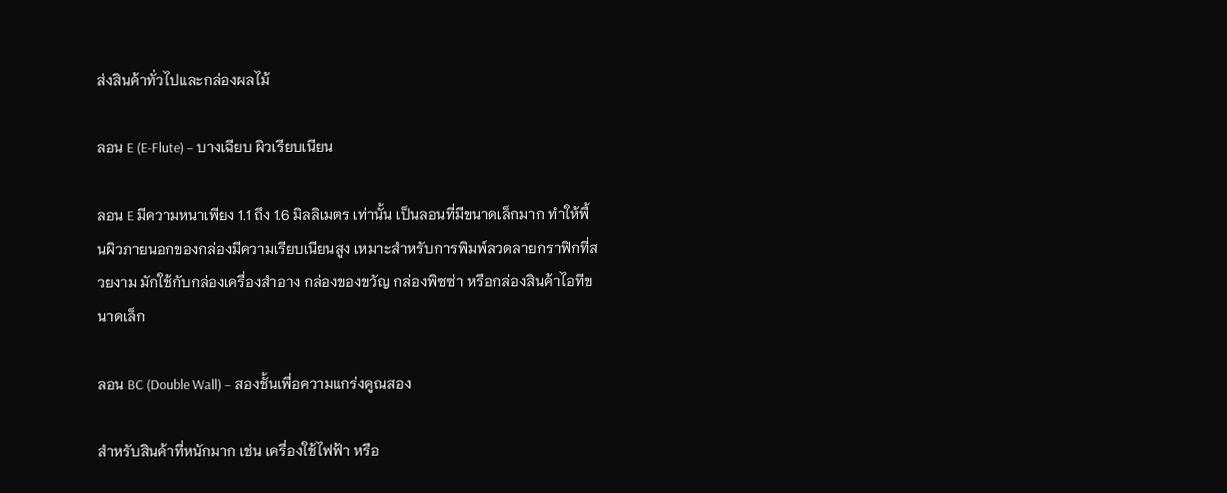ส่งสินค้าทั่วไปและกล่องผลไม้

ลอน E (E-Flute) – บางเฉียบ ผิวเรียบเนียน

ลอน E มีความหนาเพียง 1.1 ถึง 1.6 มิลลิเมตร เท่านั้น เป็นลอนที่มีขนาดเล็กมาก ทำให้พื้นผิวภายนอกของกล่องมีความเรียบเนียนสูง เหมาะสำหรับการพิมพ์ลวดลายกราฟิกที่สวยงาม มักใช้กับกล่องเครื่องสำอาง กล่องของขวัญ กล่องพิซซ่า หรือกล่องสินค้าไอทีขนาดเล็ก

ลอน BC (Double Wall) – สองชั้นเพื่อความแกร่งคูณสอง

สำหรับสินค้าที่หนักมาก เช่น เครื่องใช้ไฟฟ้า หรือ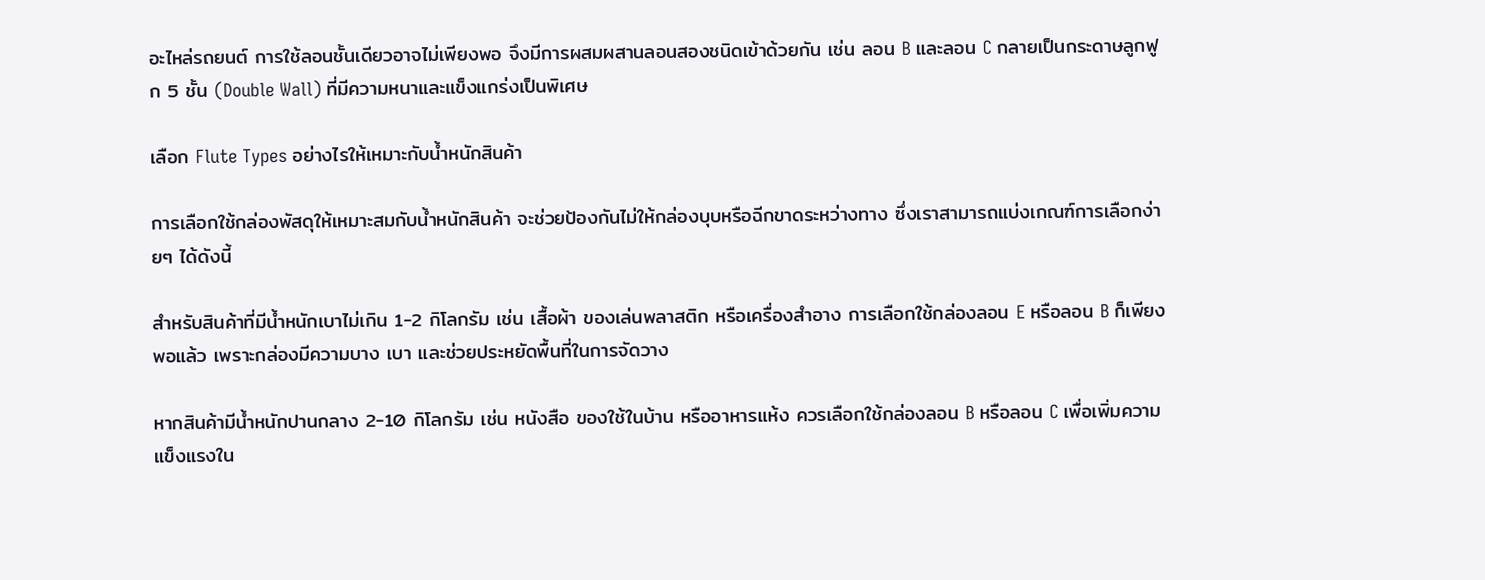อะไหล่รถยนต์ การใช้ลอนชั้นเดียวอาจไม่เพียงพอ จึงมีการผสมผสานลอนสองชนิดเข้าด้วยกัน เช่น ลอน B และลอน C กลายเป็นกระดาษลูกฟูก 5 ชั้น (Double Wall) ที่มีความหนาและแข็งแกร่งเป็นพิเศษ

เลือก Flute Types อย่างไรให้เหมาะกับน้ำหนักสินค้า

การเลือกใช้กล่องพัสดุให้เหมาะสมกับน้ำหนักสินค้า จะช่วยป้องกันไม่ให้กล่องบุบหรือฉีกขาดระหว่างทาง ซึ่งเราสามารถแบ่งเกณฑ์การเลือกง่ายๆ ได้ดังนี้

สำหรับสินค้าที่มีน้ำหนักเบาไม่เกิน 1-2 กิโลกรัม เช่น เสื้อผ้า ของเล่นพลาสติก หรือเครื่องสำอาง การเลือกใช้กล่องลอน E หรือลอน B ก็เพียงพอแล้ว เพราะกล่องมีความบาง เบา และช่วยประหยัดพื้นที่ในการจัดวาง

หากสินค้ามีน้ำหนักปานกลาง 2-10 กิโลกรัม เช่น หนังสือ ของใช้ในบ้าน หรืออาหารแห้ง ควรเลือกใช้กล่องลอน B หรือลอน C เพื่อเพิ่มความแข็งแรงใน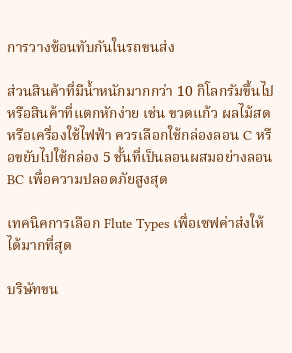การวางซ้อนทับกันในรถขนส่ง

ส่วนสินค้าที่มีน้ำหนักมากกว่า 10 กิโลกรัมขึ้นไป หรือสินค้าที่แตกหักง่าย เช่น ขวดแก้ว ผลไม้สด หรือเครื่องใช้ไฟฟ้า ควรเลือกใช้กล่องลอน C หรือขยับไปใช้กล่อง 5 ชั้นที่เป็นลอนผสมอย่างลอน BC เพื่อความปลอดภัยสูงสุด

เทคนิคการเลือก Flute Types เพื่อเซฟค่าส่งให้ได้มากที่สุด

บริษัทขน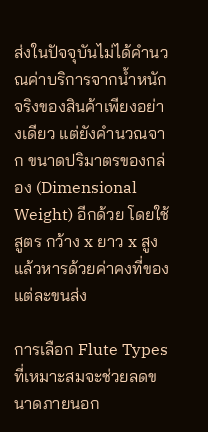ส่งในปัจจุบันไม่ได้คำนวณค่าบริการจากน้ำหนักจริงของสินค้าเพียงอย่างเดียว แต่ยังคำนวณจาก ขนาดปริมาตรของกล่อง (Dimensional Weight) อีกด้วย โดยใช้สูตร กว้าง x ยาว x สูง แล้วหารด้วยค่าคงที่ของแต่ละขนส่ง

การเลือก Flute Types ที่เหมาะสมจะช่วยลดขนาดภายนอก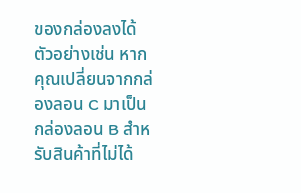ของกล่องลงได้ ตัวอย่างเช่น หากคุณเปลี่ยนจากกล่องลอน C มาเป็นกล่องลอน B สำหรับสินค้าที่ไม่ได้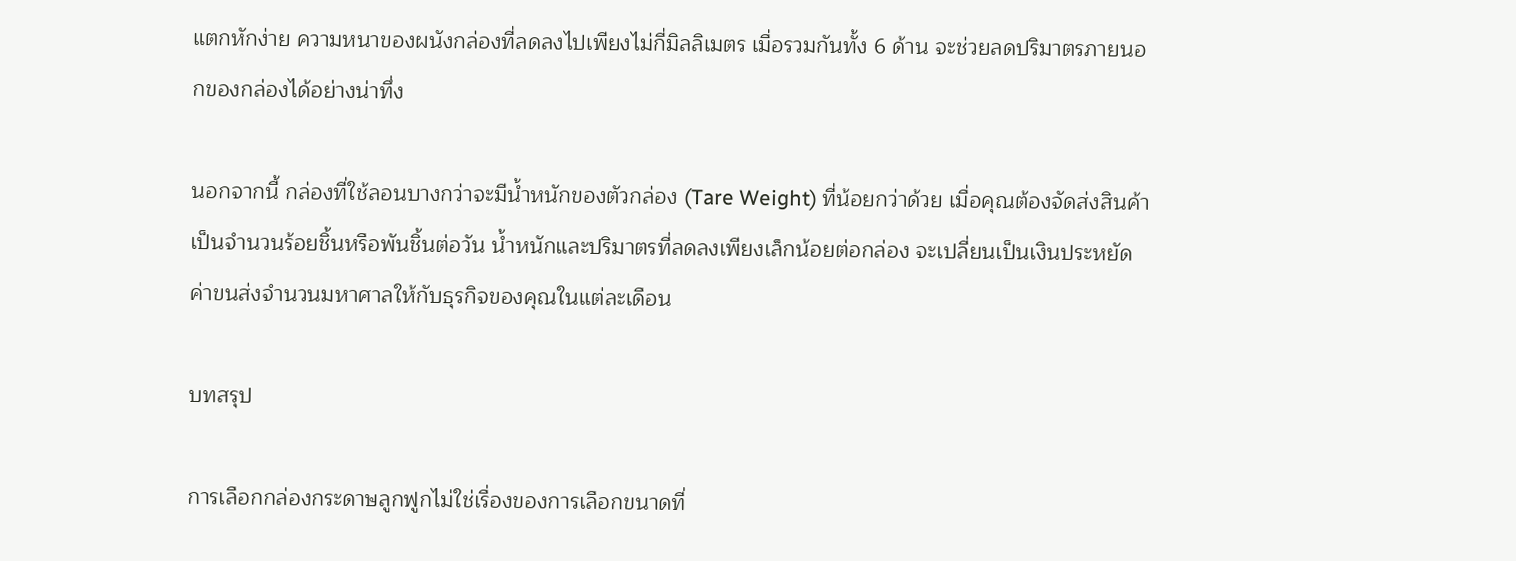แตกหักง่าย ความหนาของผนังกล่องที่ลดลงไปเพียงไม่กี่มิลลิเมตร เมื่อรวมกันทั้ง 6 ด้าน จะช่วยลดปริมาตรภายนอกของกล่องได้อย่างน่าทึ่ง

นอกจากนี้ กล่องที่ใช้ลอนบางกว่าจะมีน้ำหนักของตัวกล่อง (Tare Weight) ที่น้อยกว่าด้วย เมื่อคุณต้องจัดส่งสินค้าเป็นจำนวนร้อยชิ้นหรือพันชิ้นต่อวัน น้ำหนักและปริมาตรที่ลดลงเพียงเล็กน้อยต่อกล่อง จะเปลี่ยนเป็นเงินประหยัดค่าขนส่งจำนวนมหาศาลให้กับธุรกิจของคุณในแต่ละเดือน

บทสรุป

การเลือกกล่องกระดาษลูกฟูกไม่ใช่เรื่องของการเลือกขนาดที่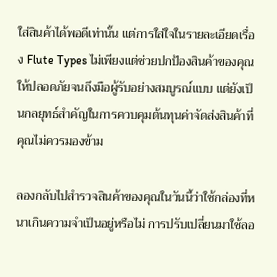ใส่สินค้าได้พอดีเท่านั้น แต่การใส่ใจในรายละเอียดเรื่อง Flute Types ไม่เพียงแต่ช่วยปกป้องสินค้าของคุณให้ปลอดภัยจนถึงมือผู้รับอย่างสมบูรณ์แบบ แต่ยังเป็นกลยุทธ์สำคัญในการควบคุมต้นทุนค่าจัดส่งสินค้าที่คุณไม่ควรมองข้าม

ลองกลับไปสำรวจสินค้าของคุณในวันนี้ว่าใช้กล่องที่หนาเกินความจำเป็นอยู่หรือไม่ การปรับเปลี่ยนมาใช้ลอ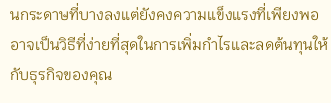นกระดาษที่บางลงแต่ยังคงความแข็งแรงที่เพียงพอ อาจเป็นวิธีที่ง่ายที่สุดในการเพิ่มกำไรและลดต้นทุนให้กับธุรกิจของคุณ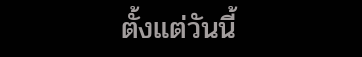ตั้งแต่วันนี้